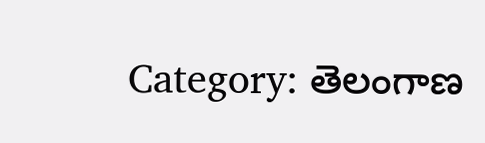Category: తెలంగాణ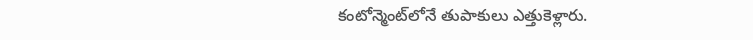కంటోన్మెంట్‌లోనే తుపాకులు ఎత్తుకెళ్లారు.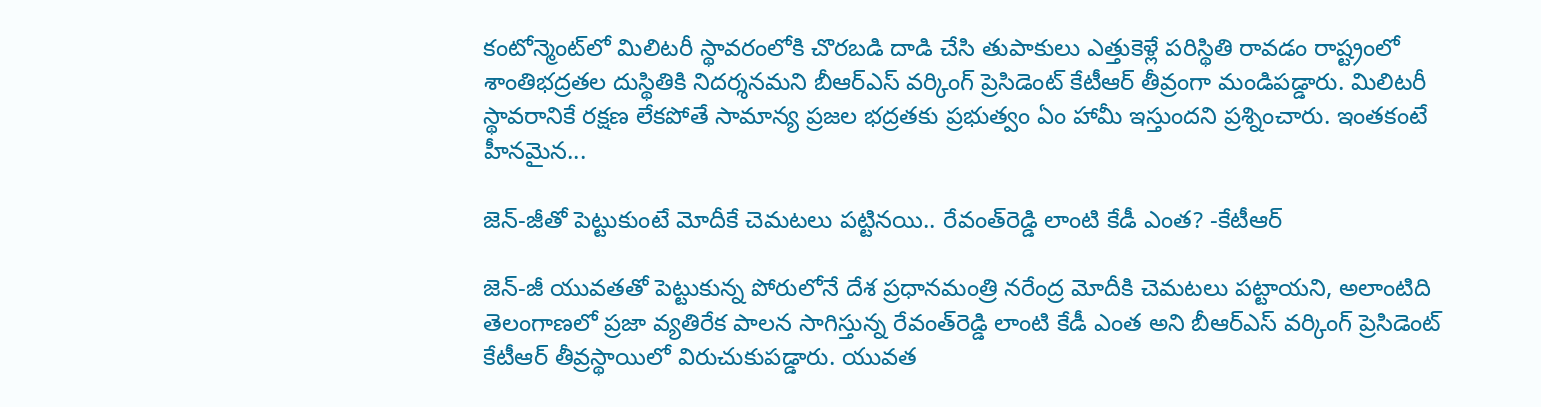కంటోన్మెంట్‌లో మిలిటరీ స్థావరంలోకి చొరబడి దాడి చేసి తుపాకులు ఎత్తుకెళ్లే పరిస్థితి రావడం రాష్ట్రంలో శాంతిభద్రతల దుస్థితికి నిదర్శనమని బీఆర్‌ఎస్ వర్కింగ్ ప్రెసిడెంట్ కేటీఆర్ తీవ్రంగా మండిపడ్డారు. మిలిటరీ స్థావరానికే రక్షణ లేకపోతే సామాన్య ప్రజల భద్రతకు ప్రభుత్వం ఏం హామీ ఇస్తుందని ప్రశ్నించారు. ఇంతకంటే హీనమైన...

జెన్‌-జీతో పెట్టుకుంటే మోదీకే చెమటలు పట్టినయి.. రేవంత్‌రెడ్డి లాంటి కేడీ ఎంత? -కేటీఆర్

జెన్‌-జీ యువతతో పెట్టుకున్న పోరులోనే దేశ ప్రధానమంత్రి నరేంద్ర మోదీకి చెమటలు పట్టాయని, అలాంటిది తెలంగాణలో ప్రజా వ్యతిరేక పాలన సాగిస్తున్న రేవంత్‌రెడ్డి లాంటి కేడీ ఎంత అని బీఆర్‌ఎస్ వర్కింగ్ ప్రెసిడెంట్ కేటీఆర్ తీవ్రస్థాయిలో విరుచుకుపడ్డారు. యువత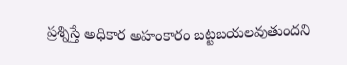ప్రశ్నిస్తే అధికార అహంకారం బట్టబయలవుతుందని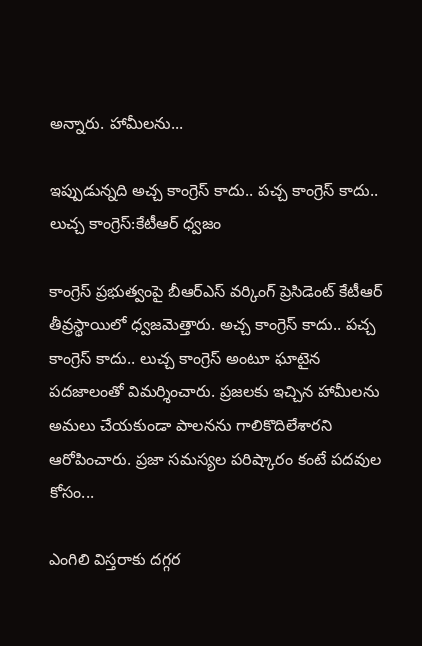అన్నారు. హామీలను...

ఇప్పుడున్నది అచ్చ కాంగ్రెస్ కాదు.. పచ్చ కాంగ్రెస్ కాదు.. లుచ్చ కాంగ్రెస్:కేటీఆర్ ధ్వజం

కాంగ్రెస్ ప్రభుత్వంపై బీఆర్‌ఎస్ వర్కింగ్ ప్రెసిడెంట్ కేటీఆర్ తీవ్రస్థాయిలో ధ్వజమెత్తారు. అచ్చ కాంగ్రెస్ కాదు.. పచ్చ కాంగ్రెస్ కాదు.. లుచ్చ కాంగ్రెస్ అంటూ ఘాటైన పదజాలంతో విమర్శించారు. ప్రజలకు ఇచ్చిన హామీలను అమలు చేయకుండా పాలనను గాలికొదిలేశారని ఆరోపించారు. ప్రజా సమస్యల పరిష్కారం కంటే పదవుల కోసం...

ఎంగిలి విస్తరాకు దగ్గర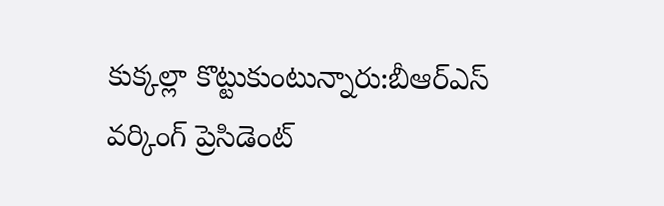కుక్కల్లా కొట్టుకుంటున్నారు:బీఆర్‌ఎస్‌ వర్కింగ్‌ ప్రెసిడెంట్‌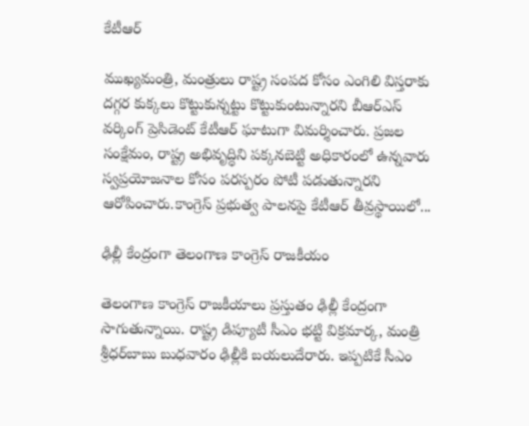కేటీఆర్‌

ముఖ్యమంత్రి, మంత్రులు రాష్ట్ర సంపద కోసం ఎంగిలి విస్తరాకు దగ్గర కుక్కలు కొట్టుకున్నట్టు కొట్టుకుంటున్నారని బీఆర్‌ఎస్‌ వర్కింగ్‌ ప్రెసిడెంట్‌ కేటీఆర్‌ ఘాటుగా విమర్శించారు. ప్రజల సంక్షేమం, రాష్ట్ర అభివృద్ధిని పక్కనబెట్టి అధికారంలో ఉన్నవారు స్వప్రయోజనాల కోసం పరస్పరం పోటీ పడుతున్నారని ఆరోపించారు.కాంగ్రెస్‌ ప్రభుత్వ పాలనపై కేటీఆర్‌ తీవ్రస్థాయిలో...

ఢిల్లీ కేంద్రంగా తెలంగాణ కాంగ్రెస్‌ రాజకీయం

తెలంగాణ కాంగ్రెస్‌ రాజకీయాలు ప్రస్తుతం ఢిల్లీ కేంద్రంగా సాగుతున్నాయి. రాష్ట్ర డిప్యూటీ సీఎం భట్టి విక్రమార్క, మంత్రి శ్రీధర్‌బాబు బుధవారం ఢిల్లీకి బయలుదేరారు. ఇప్పటికే సీఎం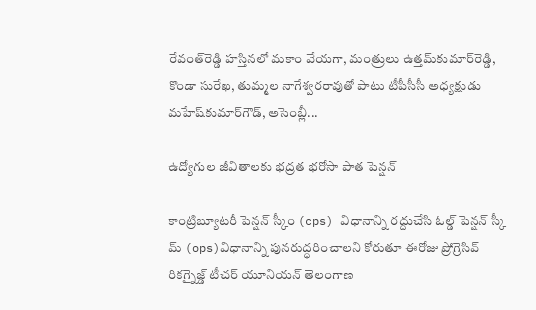రేవంత్‌రెడ్డి హస్తినలో మకాం వేయగా, మంత్రులు ఉత్తమ్‌కుమార్‌రెడ్డి, కొండా సురేఖ, తుమ్మల నాగేశ్వరరావుతో పాటు టీపీసీసీ అధ్యక్షుడు మహేష్‌కుమార్‌గౌడ్‌, అసెంబ్లీ...

ఉద్యోగుల జీవితాలకు భద్రత భరోసా పాత పెన్షన్

కాంట్రిబ్యూటరీ పెన్షన్ స్కీం (cps) విధానాన్ని రద్దుచేసి ఓల్డ్ పెన్షన్ స్కీ మ్ (ops)విధానాన్ని పునరుద్ధరించాలని కోరుతూ ఈరోజు ప్రోగ్రెసివ్ రికగ్నైజ్డ్ టీచర్ యూనియన్ తెలంగాణ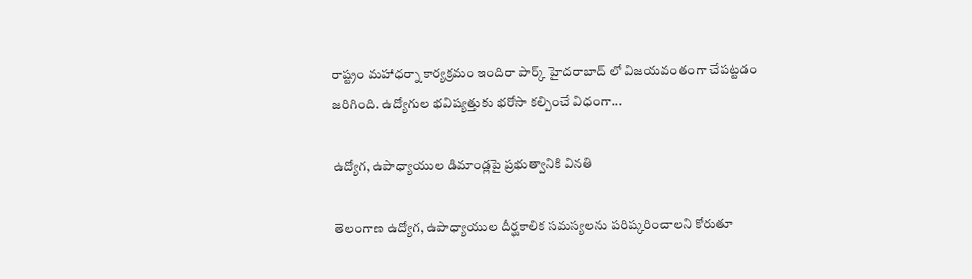రాష్ట్రం మహాధర్నా కార్యక్రమం ఇందిరా పార్క్ హైదరాబాద్ లో విజయవంతంగా చేపట్టడం జరిగింది. ఉద్యోగుల భవిష్యత్తుకు భరోసా కల్పించే విధంగా...

ఉద్యోగ, ఉపాధ్యాయుల డిమాండ్లపై ప్రభుత్వానికి వినతి

తెలంగాణ ఉద్యోగ, ఉపాధ్యాయుల దీర్ఘకాలిక సమస్యలను పరిష్కరించాలని కోరుతూ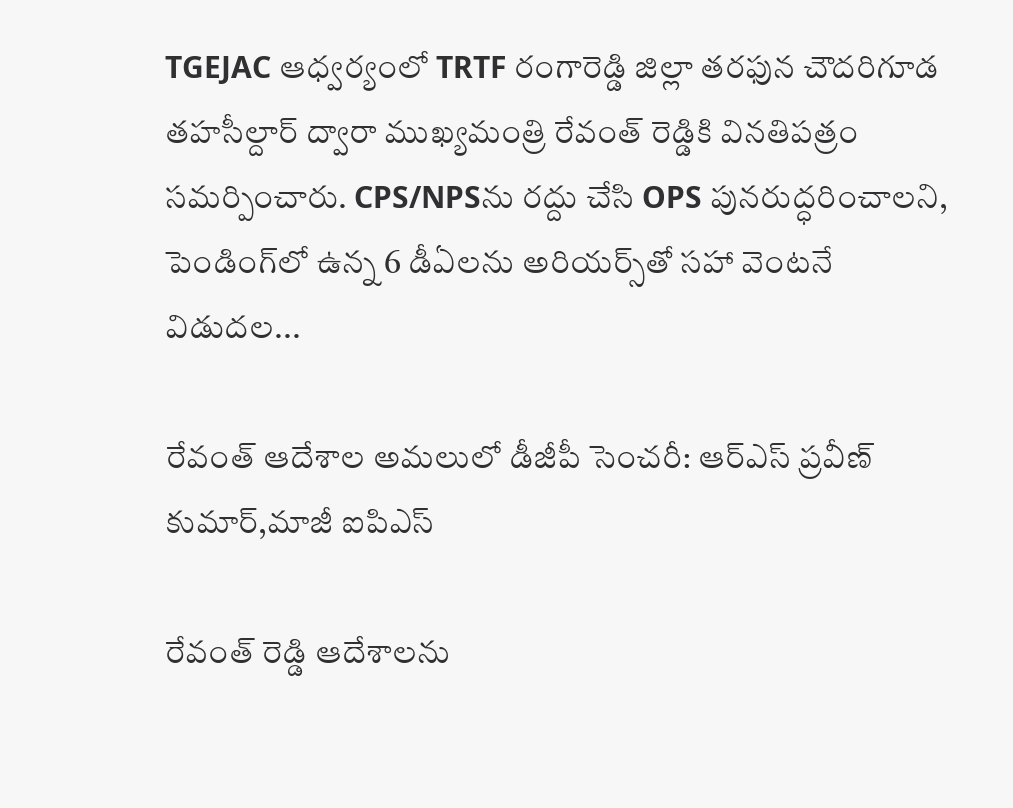TGEJAC ఆధ్వర్యంలో TRTF రంగారెడ్డి జిల్లా తరఫున చౌదరిగూడ తహసీల్దార్ ద్వారా ముఖ్యమంత్రి రేవంత్ రెడ్డికి వినతిపత్రం సమర్పించారు. CPS/NPSను రద్దు చేసి OPS పునరుద్ధరించాలని, పెండింగ్‌లో ఉన్న 6 డీఏలను అరియర్స్‌తో సహా వెంటనే విడుదల...

రేవంత్ ఆదేశాల అమలులో డీజీపీ సెంచరీ: ఆర్‌ఎస్ ప్రవీణ్ కుమార్,మాజీ ఐపిఎస్

రేవంత్ రెడ్డి ఆదేశాలను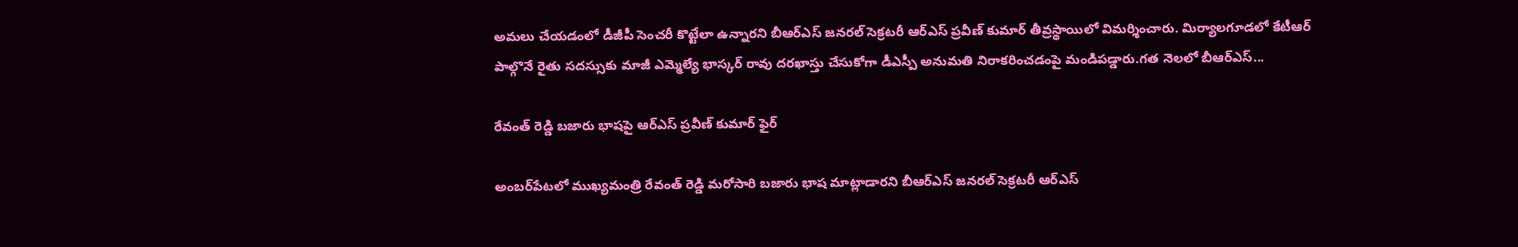అమలు చేయడంలో డీజీపీ సెంచరీ కొట్టేలా ఉన్నారని బీఆర్‌ఎస్ జనరల్ సెక్రటరీ ఆర్‌ఎస్ ప్రవీణ్ కుమార్ తీవ్రస్థాయిలో విమర్శించారు. మిర్యాలగూడలో కేటీఆర్ పాల్గొనే రైతు సదస్సుకు మాజీ ఎమ్మెల్యే భాస్కర్ రావు దరఖాస్తు చేసుకోగా డీఎస్పీ అనుమతి నిరాకరించడంపై మండిపడ్డారు.గత నెలలో బీఆర్‌ఎస్...

రేవంత్ రెడ్డి బజారు భాషపై ఆర్‌ఎస్ ప్రవీణ్ కుమార్ ఫైర్

అంబర్‌పేటలో ముఖ్యమంత్రి రేవంత్ రెడ్డి మరోసారి బజారు భాష మాట్లాడారని బీఆర్‌ఎస్ జనరల్ సెక్రటరీ ఆర్‌ఎస్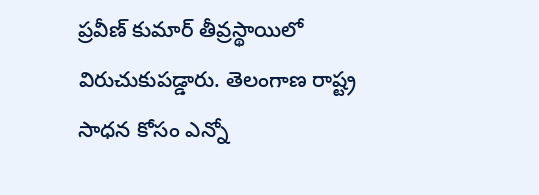ప్రవీణ్ కుమార్ తీవ్రస్థాయిలో విరుచుకుపడ్డారు. తెలంగాణ రాష్ట్ర సాధన కోసం ఎన్నో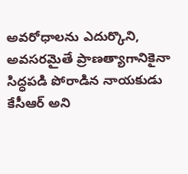అవరోధాలను ఎదుర్కొని, అవసరమైతే ప్రాణత్యాగానికైనా సిద్ధపడి పోరాడిన నాయకుడు కేసీఆర్ అని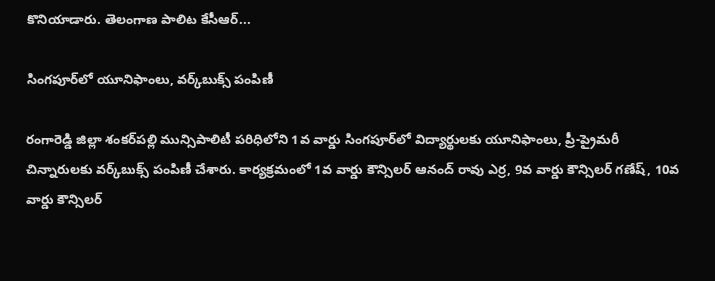కొనియాడారు. తెలంగాణ పాలిట కేసీఆర్...

సింగపూర్‌లో యూనిఫాంలు, వర్క్‌బుక్స్ పంపిణీ

రంగారెడ్డి జిల్లా శంకర్‌పల్లి మున్సిపాలిటీ పరిధిలోని 1వ వార్డు సింగపూర్‌లో విద్యార్థులకు యూనిఫాంలు, ప్రీ-ప్రైమరీ చిన్నారులకు వర్క్‌బుక్స్ పంపిణీ చేశారు. కార్యక్రమంలో 1వ వార్డు కౌన్సిలర్ ఆనంద్ రావు ఎర్ర, 9వ వార్డు కౌన్సిలర్ గణేష్, 10వ వార్డు కౌన్సిలర్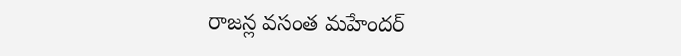రాజన్ల వసంత మహేందర్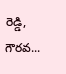రెడ్డి, గౌరవ...